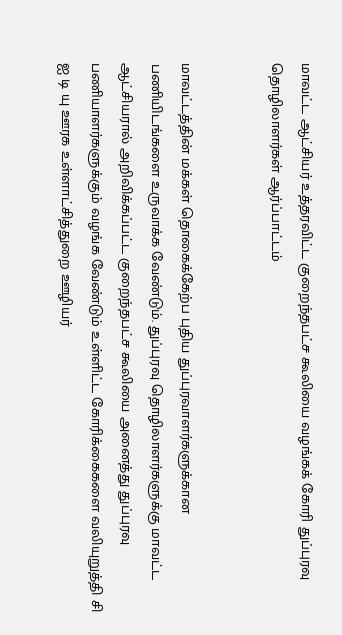மாவட்ட ஆட்சியர் உத்தரவிட்ட குறைந்தபட்ச கூலியை வழங்கக் கோரி துப்புரவு தொழிலாளர்கள் ஆர்ப்பாட்டம்


மாவட்டத்தின் மக்கள் தொகைக்கேற்ப புதிய துப்புரவாளர்களுக்கான பணியிடங்களை உருவாக்க வேண்டும். துப்புரவு தொழிலாளர்களுக்கு மாவட்ட ஆட்சியரால் அறிவிக்கப்பட்ட குறைந்தபட்ச கூலியை அனைத்து துப்புரவு பணியாளர்களுக்கும் வழங்க வேண்டும் உள்ளிட்ட கோரிக்கைகளை வலியுறுத்தி சி ஐ டி யு ஊரக உள்ளாட்சித்துறை ஊழியர்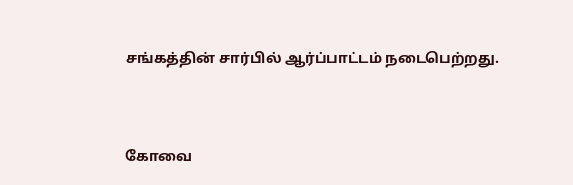சங்கத்தின் சார்பில் ஆர்ப்பாட்டம் நடைபெற்றது.



கோவை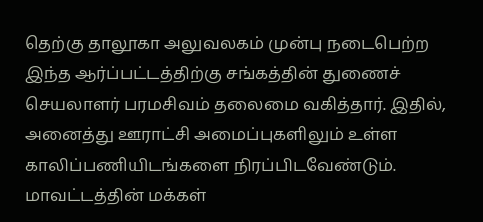தெற்கு தாலூகா அலுவலகம் முன்பு நடைபெற்ற இந்த ஆர்ப்பட்டத்திற்கு சங்கத்தின் துணைச் செயலாளர் பரமசிவம் தலைமை வகித்தார். இதில், அனைத்து ஊராட்சி அமைப்புகளிலும் உள்ள காலிப்பணியிடங்களை நிரப்பிடவேண்டும். மாவட்டத்தின் மக்கள்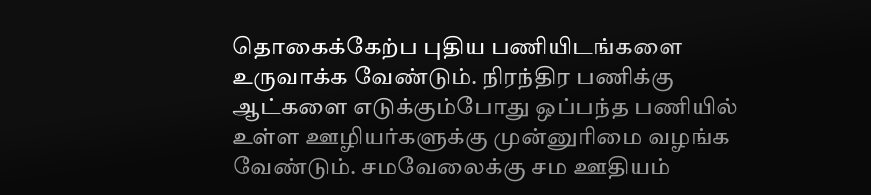தொகைக்கேற்ப புதிய பணியிடங்களை உருவாக்க வேண்டும். நிரந்திர பணிக்கு ஆட்களை எடுக்கும்போது ஒப்பந்த பணியில் உள்ள ஊழியர்களுக்கு முன்னுரிமை வழங்க வேண்டும். சமவேலைக்கு சம ஊதியம்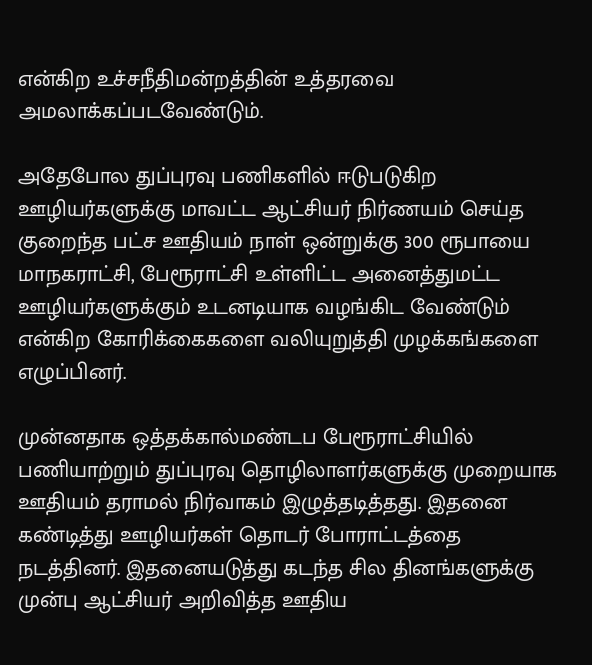என்கிற உச்சநீதிமன்றத்தின் உத்தரவை அமலாக்கப்படவேண்டும்.

அதேபோல துப்புரவு பணிகளில் ஈடுபடுகிற ஊழியர்களுக்கு மாவட்ட ஆட்சியர் நிர்ணயம் செய்த குறைந்த பட்ச ஊதியம் நாள் ஒன்றுக்கு 300 ரூபாயை மாநகராட்சி, பேரூராட்சி உள்ளிட்ட அனைத்துமட்ட ஊழியர்களுக்கும் உடனடியாக வழங்கிட வேண்டும் என்கிற கோரிக்கைகளை வலியுறுத்தி முழக்கங்களை எழுப்பினர்.

முன்னதாக ஒத்தக்கால்மண்டப பேரூராட்சியில் பணியாற்றும் துப்புரவு தொழிலாளர்களுக்கு முறையாக ஊதியம் தராமல் நிர்வாகம் இழுத்தடித்தது. இதனை கண்டித்து ஊழியர்கள் தொடர் போராட்டத்தை நடத்தினர். இதனையடுத்து கடந்த சில தினங்களுக்கு முன்பு ஆட்சியர் அறிவித்த ஊதிய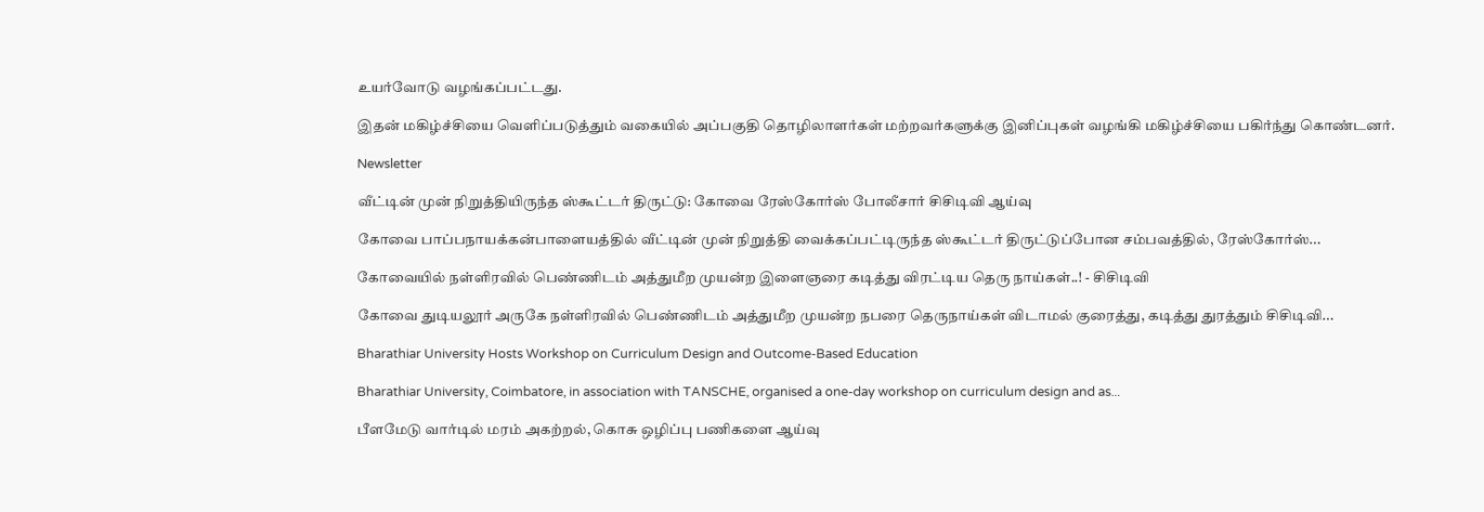உயர்வோடு வழங்கப்பட்டது.

இதன் மகிழ்ச்சியை வெளிப்படுத்தும் வகையில் அப்பகுதி தொழிலாளர்கள் மற்றவர்களுக்கு இனிப்புகள் வழங்கி மகிழ்ச்சியை பகிர்ந்து கொண்டனர்.

Newsletter

வீட்டின் முன் நிறுத்தியிருந்த ஸ்கூட்டர் திருட்டு: கோவை ரேஸ்கோர்ஸ் போலீசார் சிசிடிவி ஆய்வு

கோவை பாப்பநாயக்கன்பாளையத்தில் வீட்டின் முன் நிறுத்தி வைக்கப்பட்டிருந்த ஸ்கூட்டர் திருட்டுப்போன சம்பவத்தில், ரேஸ்கோர்ஸ்...

கோவையில் நள்ளிரவில் பெண்ணிடம் அத்துமீற முயன்ற இளைஞரை கடித்து விரட்டிய தெரு நாய்கள்..! - சிசிடிவி

கோவை துடியலூர் அருகே நள்ளிரவில் பெண்ணிடம் அத்துமீற முயன்ற நபரை தெருநாய்கள் விடாமல் குரைத்து, கடித்து துரத்தும் சிசிடிவி...

Bharathiar University Hosts Workshop on Curriculum Design and Outcome-Based Education

Bharathiar University, Coimbatore, in association with TANSCHE, organised a one-day workshop on curriculum design and as...

பீளமேடு வார்டில் மரம் அகற்றல், கொசு ஒழிப்பு பணிகளை ஆய்வு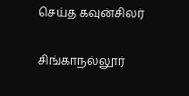செய்த கவுன்சிலர்

சிங்காநல்லூர்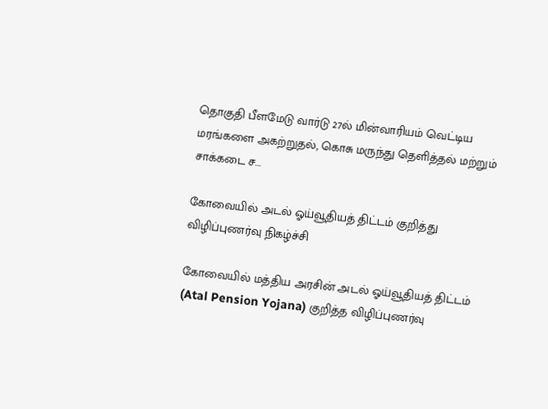தொகுதி பீளமேடு வார்டு 27ல் மின்வாரியம் வெட்டிய மரங்களை அகற்றுதல், கொசு மருந்து தெளித்தல் மற்றும் சாக்கடை ச...

கோவையில் அடல் ஓய்வூதியத் திட்டம் குறித்து விழிப்புணர்வு நிகழ்ச்சி

கோவையில் மத்திய அரசின் அடல் ஓய்வூதியத் திட்டம் (Atal Pension Yojana) குறித்த விழிப்புணர்வு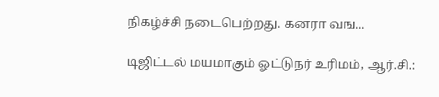நிகழ்ச்சி நடைபெற்றது. கனரா வங...

டிஜிட்டல் மயமாகும் ஓட்டுநர் உரிமம், ஆர்.சி.: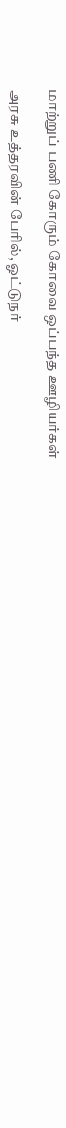மாற்றுப் பணி கோரும் கோவை ஒப்பந்த ஊழியர்கள்

அரசு உத்தரவின் பேரில், ஓட்டுநர்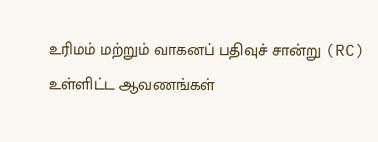உரிமம் மற்றும் வாகனப் பதிவுச் சான்று (RC) உள்ளிட்ட ஆவணங்கள்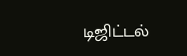டிஜிட்டல்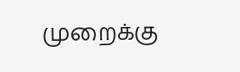முறைக்கு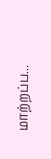மாற்றப்ப...